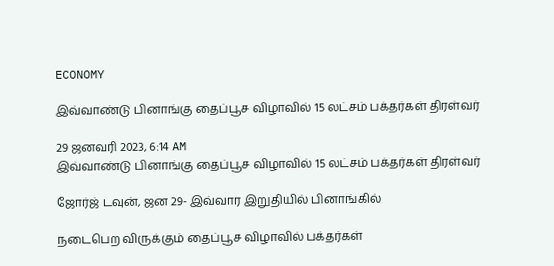ECONOMY

இவ்வாண்டு பினாங்கு தைப்பூச விழாவில் 15 லட்சம் பக்தர்கள் திரள்வர்

29 ஜனவரி 2023, 6:14 AM
இவ்வாண்டு பினாங்கு தைப்பூச விழாவில் 15 லட்சம் பக்தர்கள் திரள்வர்

ஜோர்ஜ் டவுன், ஜன 29- இவ்வார இறுதியில் பினாங்கில்

நடைபெற விருக்கும் தைப்பூச விழாவில் பக்தர்கள்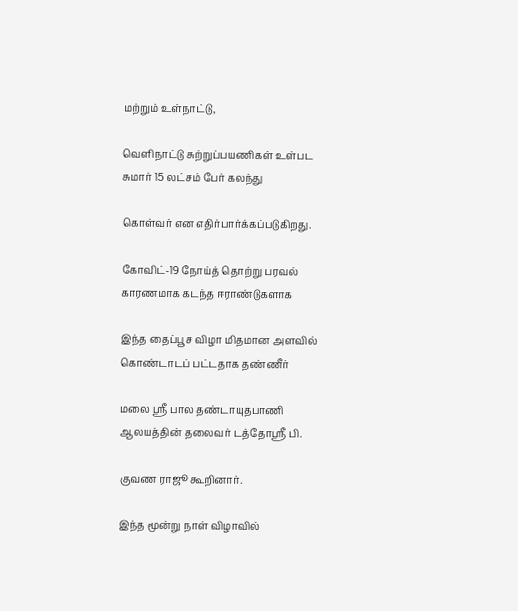மற்றும் உள்நாட்டு,

வெளிநாட்டு சுற்றுப்பயணிகள் உள்பட சுமார் 15 லட்சம் பேர் கலந்து

கொள்வர் என எதிர்பார்க்கப்படுகிறது.

கோவிட்-19 நோய்த் தொற்று பரவல் காரணமாக கடந்த ஈராண்டுகளாக

இந்த தைப்பூச விழா மிதமான அளவில் கொண்டாடப் பட்டதாக தண்ணீர்

மலை ஸ்ரீ பால தண்டாயுதபாணி ஆலயத்தின் தலைவர் டத்தோஸ்ரீ பி.

குவண ராஜூ கூறினார்.

இந்த மூன்று நாள் விழாவில்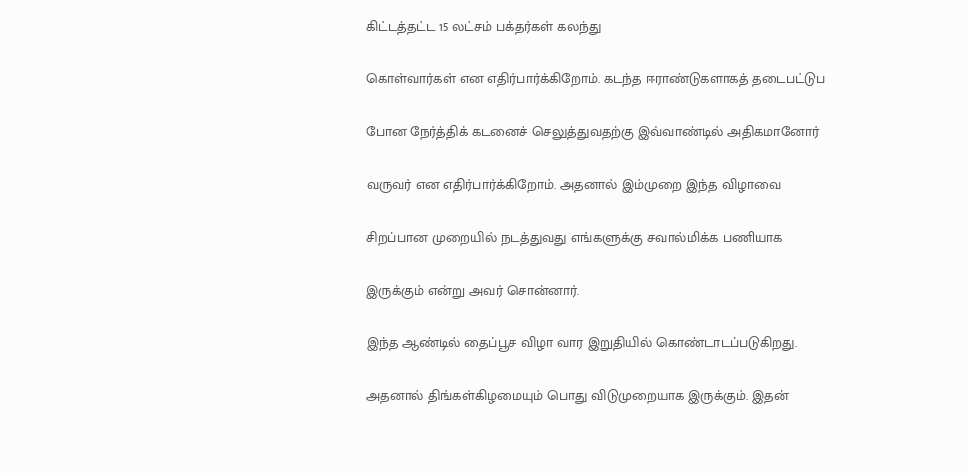கிட்டத்தட்ட 15 லட்சம் பக்தர்கள் கலந்து

கொள்வார்கள் என எதிர்பார்க்கிறோம். கடந்த ஈராண்டுகளாகத் தடைபட்டுப

போன நேர்த்திக் கடனைச் செலுத்துவதற்கு இவ்வாண்டில் அதிகமானோர்

வருவர் என எதிர்பார்க்கிறோம். அதனால் இம்முறை இந்த விழாவை

சிறப்பான முறையில் நடத்துவது எங்களுக்கு சவால்மிக்க பணியாக

இருக்கும் என்று அவர் சொன்னார்.

இந்த ஆண்டில் தைப்பூச விழா வார இறுதியில் கொண்டாடப்படுகிறது.

அதனால் திங்கள்கிழமையும் பொது விடுமுறையாக இருக்கும். இதன்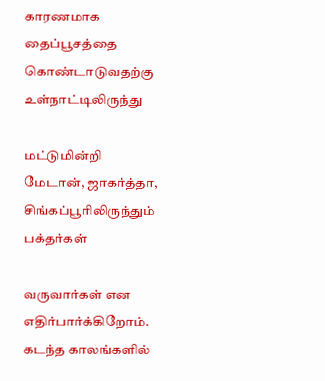காரணமாக தைப்பூசத்தை கொண்டாடுவதற்கு உள்நாட்டிலிருந்து

மட்டுமின்றி மேடான், ஜாகர்த்தா, சிங்கப்பூரிலிருந்தும் பக்தர்கள்

வருவார்கள் என எதிர்பார்க்கிறோம். கடந்த காலங்களில்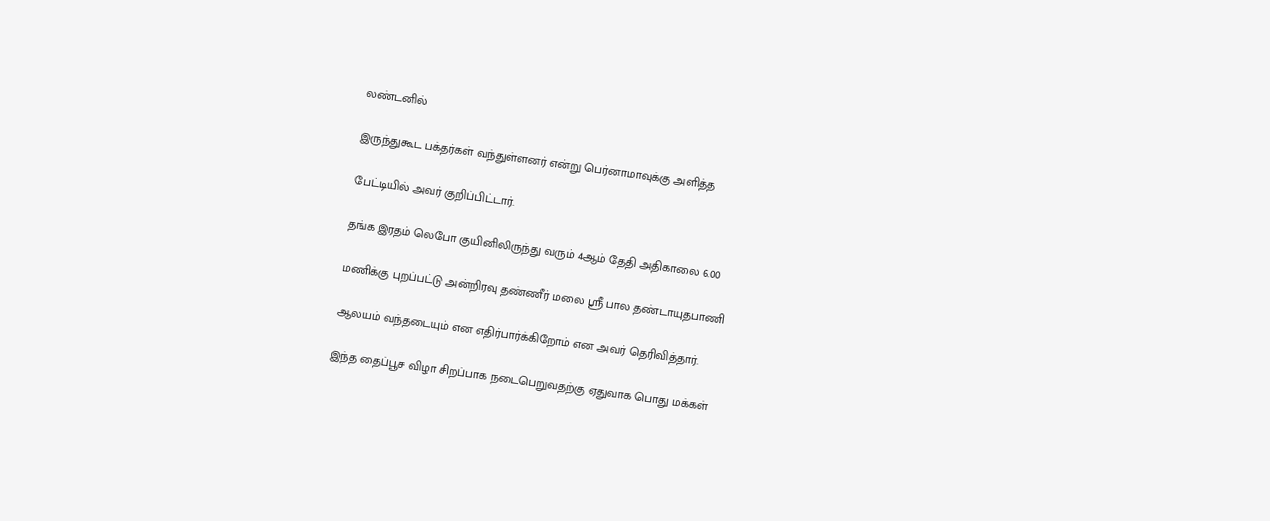லண்டனில்

இருந்துகூட பக்தர்கள் வந்துள்ளனர் என்று பெர்னாமாவுக்கு அளித்த

பேட்டியில் அவர் குறிப்பிட்டார்.

தங்க இரதம் லெபோ குயினிலிருந்து வரும் 4ஆம் தேதி அதிகாலை 6.00

மணிக்கு புறப்பட்டு அன்றிரவு தண்ணீர் மலை ஸ்ரீ பால தண்டாயுதபாணி

ஆலயம் வந்தடையும் என எதிர்பார்க்கிறோம் என அவர் தெரிவித்தார்.

இந்த தைப்பூச விழா சிறப்பாக நடைபெறுவதற்கு ஏதுவாக பொது மக்கள்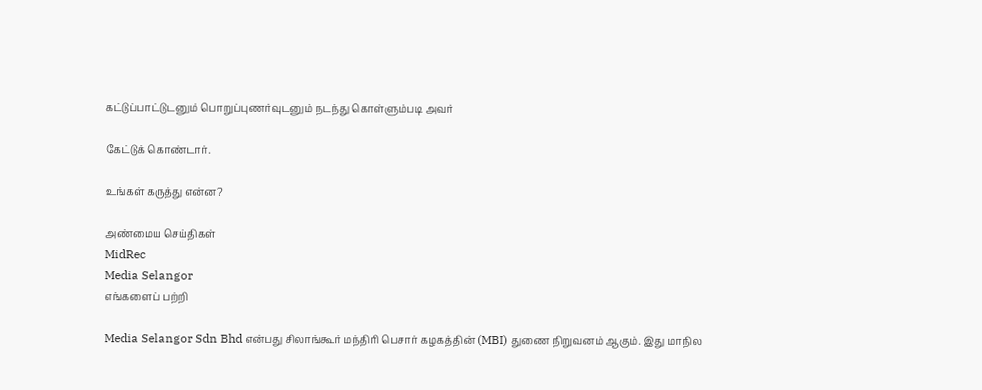கட்டுப்பாட்டுடனும் பொறுப்புணர்வுடனும் நடந்து கொள்ளும்படி அவர்

கேட்டுக் கொண்டார்.

உங்கள் கருத்து என்ன?

அண்மைய செய்திகள்
MidRec
Media Selangor
எங்களைப் பற்றி

Media Selangor Sdn Bhd என்பது சிலாங்கூர் மந்திரி பெசார் கழகத்தின் (MBI) துணை நிறுவனம் ஆகும். இது மாநில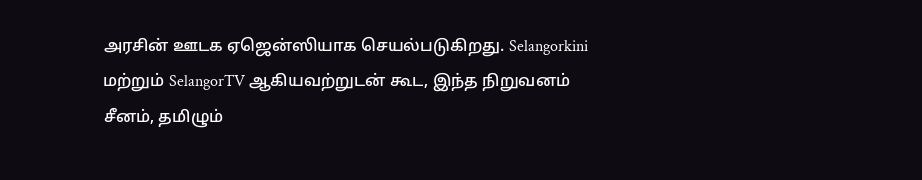அரசின் ஊடக ஏஜென்ஸியாக செயல்படுகிறது. Selangorkini மற்றும் SelangorTV ஆகியவற்றுடன் கூட, இந்த நிறுவனம் சீனம், தமிழும்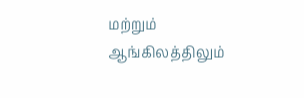மற்றும் ஆங்கிலத்திலும்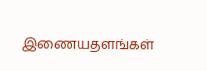இணையதளங்கள்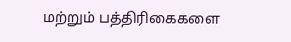மற்றும் பத்திரிகைகளை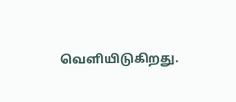வெளியிடுகிறது.